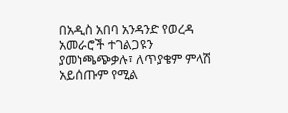በአዲስ አበባ አንዳንድ የወረዳ አመራሮች ተገልጋዩን ያመነጫጭቃሉ፣ ለጥያቄም ምላሽ አይሰጡም የሚል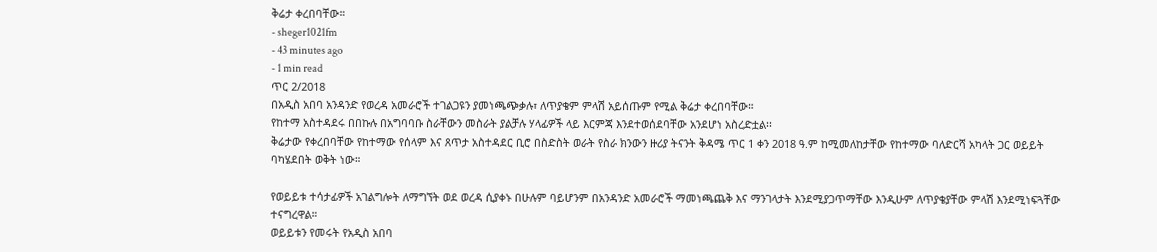ቅሬታ ቀረበባቸው።
- sheger1021fm
- 43 minutes ago
- 1 min read
ጥር 2/2018
በአዲስ አበባ አንዳንድ የወረዳ አመራሮች ተገልጋዩን ያመነጫጭቃሉ፣ ለጥያቄም ምላሽ አይሰጡም የሚል ቅሬታ ቀረበባቸው።
የከተማ አስተዳደሩ በበኩሉ በአግባባቡ ስራቸውን መስራት ያልቻሉ ሃላፊዎች ላይ እርምጃ እንደተወሰደባቸው አንደሆነ አስረድቷል፡፡
ቅሬታው የቀረበባቸው የከተማው የሰላም እና ጸጥታ አስተዳደር ቢሮ በስድስት ወራት የስራ ክንውን ዙሪያ ትናንት ቅዳሜ ጥር 1 ቀን 2018 ዓ.ም ከሚመለከታቸው የከተማው ባለድርሻ አካላት ጋር ወይይት ባካሄደበት ወቅት ነው።

የወይይቱ ተሳታፊዎች አገልግሎት ለማግኘት ወደ ወረዳ ሲያቀኑ በሁሉም ባይሆንም በአንዳንድ አመራሮች ማመነጫጨቅ እና ማንገላታት እንደሚያጋጥማቸው እንዲሁም ለጥያቄያቸው ምላሽ እንደሚነፍጓቸው ተናግረዋል።
ወይይቱን የመሩት የአዲስ አበባ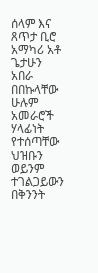ሰላም እና ጸጥታ ቢሮ አማካሪ አቶ ጌታሁን አበራ በበኩላቸው ሁሉም አመራሮች ሃላፊነት የተሰጣቸው ህዝቡን ወይንም ተገልጋይውን በቅንንት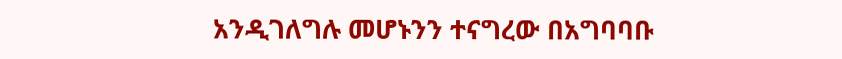አንዲገለግሉ መሆኑንን ተናግረው በአግባባቡ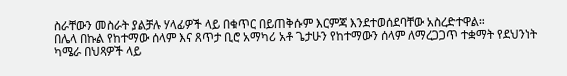ስራቸውን መስራት ያልቻሉ ሃላፊዎች ላይ በቁጥር በይጠቅሱም እርምጃ እንደተወሰደባቸው አስረድተዋል።
በሌላ በኩል የከተማው ሰላም እና ጸጥታ ቢሮ አማካሪ አቶ ጌታሁን የከተማውን ሰላም ለማረጋጋጥ ተቋማት የደህንነት ካሜራ በህጻዎች ላይ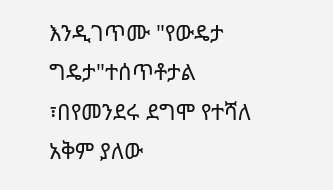እንዲገጥሙ "የውዴታ ግዴታ"ተሰጥቶታል ፣በየመንደሩ ደግሞ የተሻለ አቅም ያለው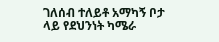ገለሰብ ተለይቶ አማካኝ ቦታ ላይ የደህንነት ካሜራ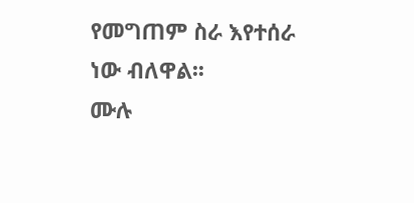የመግጠም ስራ እየተሰራ ነው ብለዋል፡፡
ሙሉ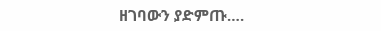ዘገባውን ያድምጡ….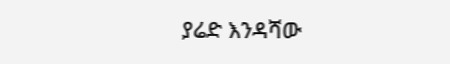ያሬድ እንዳሻው